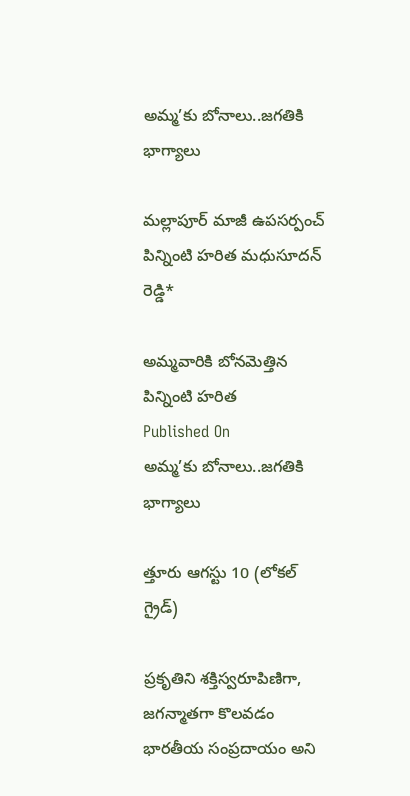అమ్మ’కు బోనాలు..జగతికి భాగ్యాలు

మల్లాపూర్ మాజీ ఉపసర్పంచ్ పిన్నింటి హరిత మధుసూదన్ రెడ్డి*

అమ్మవారికి బోనమెత్తిన పిన్నింటి హరిత
Published On
అమ్మ’కు బోనాలు..జగతికి భాగ్యాలు

త్తూరు ఆగస్టు 10 (లోకల్ గ్రైడ్)

ప్రకృతిని శక్తిస్వరూపిణిగా, జగన్మాతగా కొలవడం భారతీయ సంప్రదాయం అని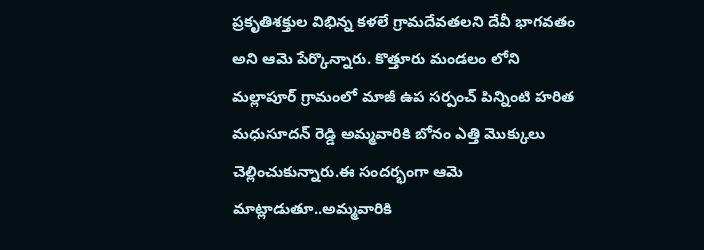ప్రకృతిశక్తుల విభిన్న కళలే గ్రామదేవతలని దేవీ భాగవతం అని ఆమె పేర్కొన్నారు. కొత్తూరు మండలం లోని మల్లాపూర్ గ్రామంలో మాజీ ఉప సర్పంచ్ పిన్నింటి హరిత మధుసూదన్ రెడ్డి అమ్మవారికి బోనం ఎత్తి మొక్కులు చెల్లించుకున్నారు.ఈ సందర్భంగా ఆమె మాట్లాడుతూ..అమ్మవారికి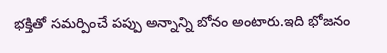భక్తితో సమర్పించే పప్పు అన్నాన్ని బోనం అంటారు.ఇది భోజనం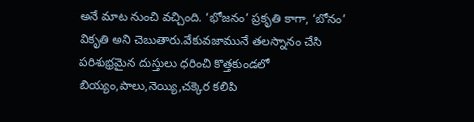అనే మాట నుంచి వచ్చింది. ‘భోజనం’ ప్రకృతి కాగా, ‘బోనం’ వికృతి అని చెబుతారు.వేకువజామునే తలస్నానం చేసి పరిశుభ్రమైన దుస్తులు ధరించి కొత్తకుండలో బియ్యం,పాలు,నెయ్యి,చక్కెర కలిపి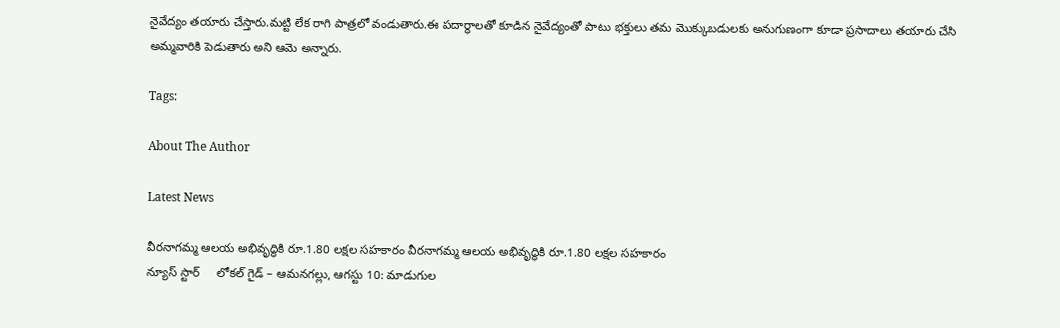నైవేద్యం తయారు చేస్తారు.మట్టి లేక రాగి పాత్రలో వండుతారు.ఈ పదార్థాలతో కూడిన నైవేద్యంతో పాటు భక్తులు తమ మొక్కుబడులకు అనుగుణంగా కూడా ప్రసాదాలు తయారు చేసి అమ్మవారికి పెడుతారు అని ఆమె అన్నారు.

Tags:

About The Author

Latest News

వీరనాగమ్మ ఆలయ అభివృద్ధికి రూ.1.80 లక్షల సహకారం వీరనాగమ్మ ఆలయ అభివృద్ధికి రూ.1.80 లక్షల సహకారం
న్యూస్ స్టార్     లోకల్ గైడ్ – ఆమనగల్లు, ఆగస్టు 10: మాడుగుల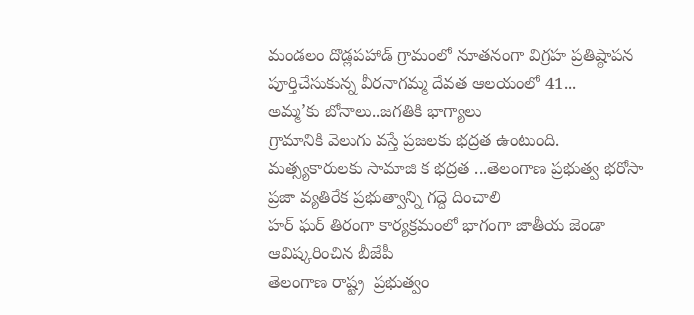మండలం దొడ్లపహాడ్ గ్రామంలో నూతనంగా విగ్రహ ప్రతిష్ఠాపన పూర్తిచేసుకున్న వీరనాగమ్మ దేవత ఆలయంలో 41...
అమ్మ’కు బోనాలు..జగతికి భాగ్యాలు
గ్రామానికి వెలుగు వస్తే ప్రజలకు భద్రత ఉంటుంది.
మత్స్యకారులకు సామాజి క భద్రత ...తెలంగాణ ప్రభుత్వ భరోసా
ప్రజా వ్యతిరేక ప్రభుత్వాన్ని గద్దె దించాలి
హర్ ఘర్ తిరంగా కార్యక్రమంలో భాగంగా జాతీయ జెండా ఆవిష్కరించిన బీజేపీ
తెలంగాణ రాష్ట్ర  ప్రభుత్వం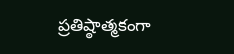ప్రతిష్ఠాత్మకంగా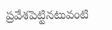ప్రవేశపెట్టినటువంటి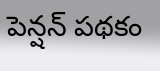పెన్షన్ పథకం